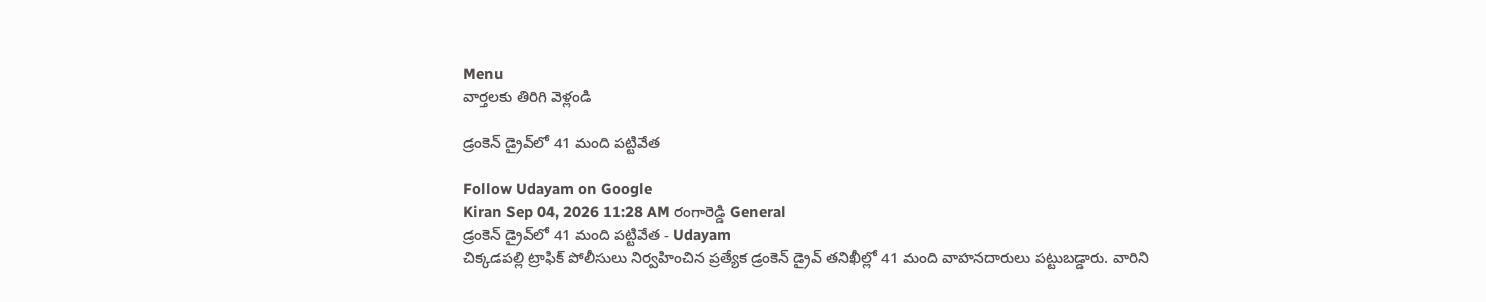Menu
వార్తలకు తిరిగి వెళ్లండి

డ్రంకెన్‌ డ్రైవ్‌లో 41 మంది పట్టివేత

Follow Udayam on Google
Kiran Sep 04, 2026 11:28 AM రంగారెడ్డి General
డ్రంకెన్‌ డ్రైవ్‌లో 41 మంది పట్టివేత - Udayam
చిక్కడపల్లి ట్రాఫిక్‌ పోలీసులు నిర్వహించిన ప్రత్యేక డ్రంకెన్‌ డ్రైవ్‌ తనిఖీల్లో 41 మంది వాహనదారులు పట్టుబడ్డారు. వారిని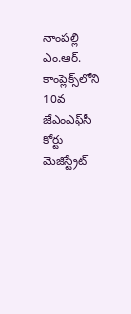నాంపల్లి ఎం.ఆర్‌. కాంప్లెక్స్‌లోని 10వ జేఎంఎఫ్‌సీ కోర్టు మెజిస్ట్రేట్‌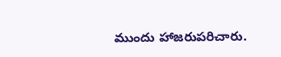ముందు హాజరుపరిచారు.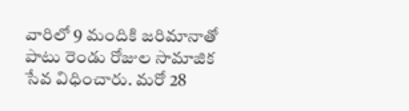వారిలో 9 మందికి జరిమానాతో పాటు రెండు రోజుల సామాజిక సేవ విధించారు. మరో 28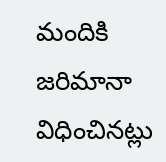మందికి జరిమానా విధించినట్లు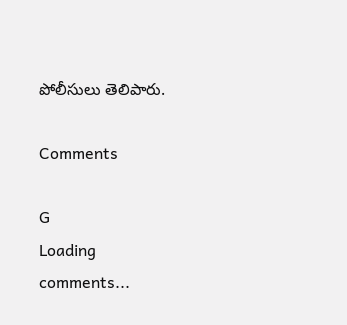పోలీసులు తెలిపారు.

Comments

G
Loading comments...